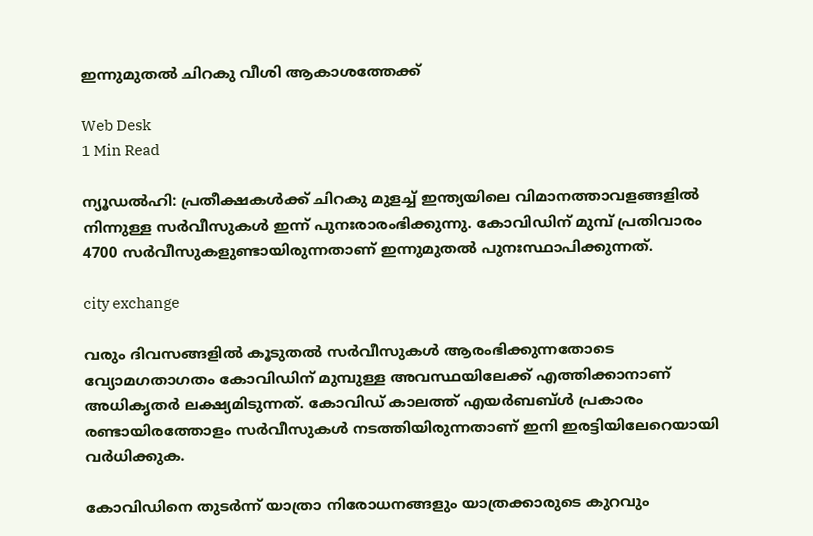ഇന്നുമുതല്‍ ചിറകു വീശി ആകാശത്തേക്ക്

Web Desk
1 Min Read

ന്യൂഡല്‍ഹി: പ്രതീക്ഷകള്‍ക്ക് ചിറകു മുളച്ച് ഇന്ത്യയിലെ വിമാനത്താവളങ്ങളില്‍ നിന്നുള്ള സര്‍വീസുകള്‍ ഇന്ന് പുനഃരാരംഭിക്കുന്നു. കോവിഡിന് മുമ്പ് പ്രതിവാരം 4700 സര്‍വീസുകളുണ്ടായിരുന്നതാണ് ഇന്നുമുതല്‍ പുനഃസ്ഥാപിക്കുന്നത്.

city exchange

വരും ദിവസങ്ങളില്‍ കൂടുതല്‍ സര്‍വീസുകള്‍ ആരംഭിക്കുന്നതോടെ വ്യോമഗതാഗതം കോവിഡിന് മുമ്പുള്ള അവസ്ഥയിലേക്ക് എത്തിക്കാനാണ് അധികൃതര്‍ ലക്ഷ്യമിടുന്നത്. കോവിഡ് കാലത്ത് എയര്‍ബബ്ള്‍ പ്രകാരം രണ്ടായിരത്തോളം സര്‍വീസുകള്‍ നടത്തിയിരുന്നതാണ് ഇനി ഇരട്ടിയിലേറെയായി വര്‍ധിക്കുക.

കോവിഡിനെ തുടര്‍ന്ന് യാത്രാ നിരോധനങ്ങളും യാത്രക്കാരുടെ കുറവും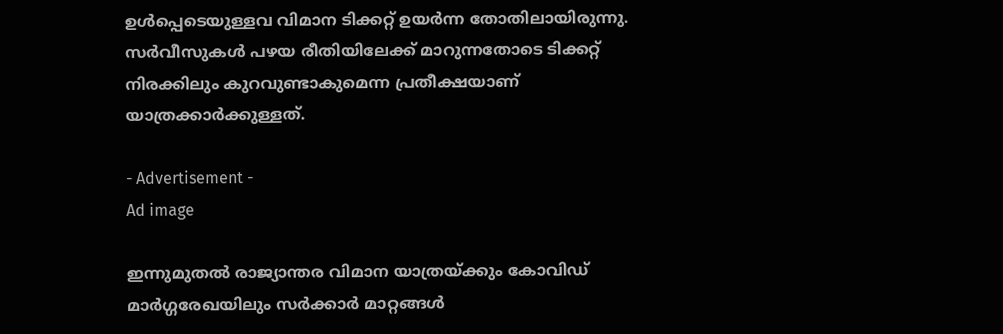ഉള്‍പ്പെടെയുള്ളവ വിമാന ടിക്കറ്റ് ഉയര്‍ന്ന തോതിലായിരുന്നു. സര്‍വീസുകള്‍ പഴയ രീതിയിലേക്ക് മാറുന്നതോടെ ടിക്കറ്റ് നിരക്കിലും കുറവുണ്ടാകുമെന്ന പ്രതീക്ഷയാണ് യാത്രക്കാര്‍ക്കുള്ളത്.

- Advertisement -
Ad image

ഇന്നുമുതല്‍ രാജ്യാന്തര വിമാന യാത്രയ്ക്കും കോവിഡ് മാര്‍ഗ്ഗരേഖയിലും സര്‍ക്കാര്‍ മാറ്റങ്ങള്‍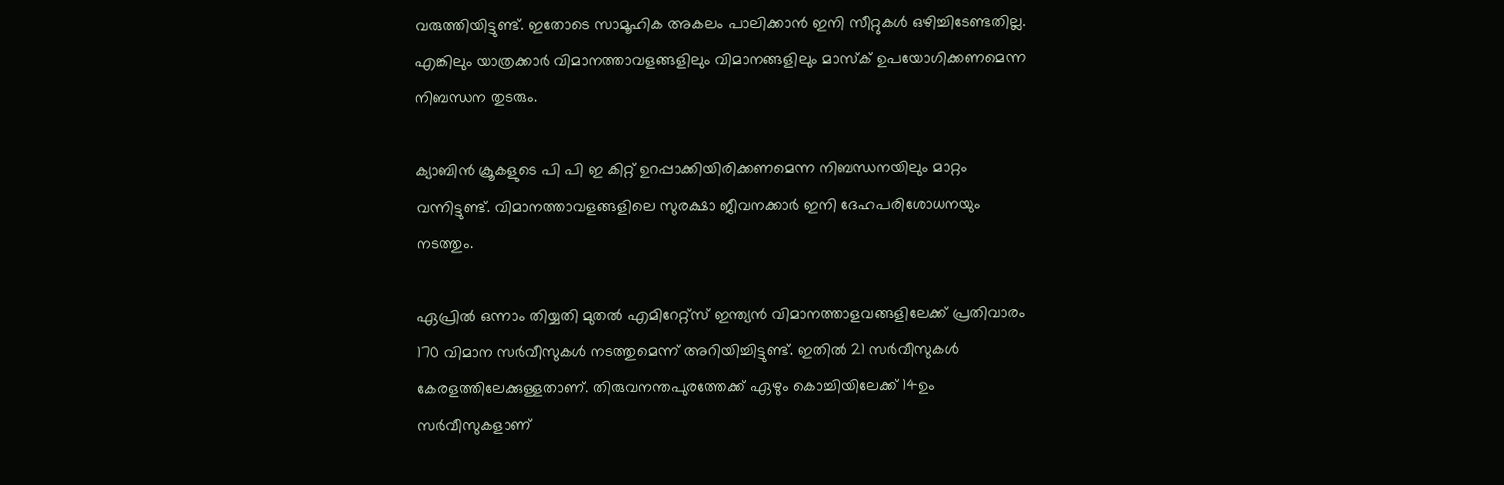വരുത്തിയിട്ടുണ്ട്. ഇതോടെ സാമൂഹിക അകലം പാലിക്കാന്‍ ഇനി സീറ്റുകള്‍ ഒഴിച്ചിടേണ്ടതില്ല. എങ്കിലും യാത്രക്കാര്‍ വിമാനത്താവളങ്ങളിലും വിമാനങ്ങളിലും മാസ്‌ക് ഉപയോഗിക്കണമെന്ന നിബന്ധന തുടരും.

ക്യാബിന്‍ ക്രൂകളുടെ പി പി ഇ കിറ്റ് ഉറപ്പാക്കിയിരിക്കണമെന്ന നിബന്ധനയിലും മാറ്റം വന്നിട്ടുണ്ട്. വിമാനത്താവളങ്ങളിലെ സുരക്ഷാ ജീവനക്കാര്‍ ഇനി ദേഹപരിശോധനയും നടത്തും.

ഏപ്രില്‍ ഒന്നാം തിയ്യതി മുതല്‍ എമിറേറ്റ്‌സ് ഇന്ത്യന്‍ വിമാനത്താളവങ്ങളിലേക്ക് പ്രതിവാരം 170 വിമാന സര്‍വീസുകള്‍ നടത്തുമെന്ന് അറിയിച്ചിട്ടുണ്ട്. ഇതില്‍ 21 സര്‍വീസുകള്‍ കേരളത്തിലേക്കുള്ളതാണ്. തിരുവനന്തപുരത്തേക്ക് ഏഴും കൊച്ചിയിലേക്ക് 14ഉം സര്‍വീസുകളാണ്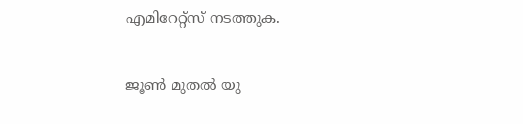എമിറേറ്റ്‌സ് നടത്തുക.

ജൂണ്‍ മുതല്‍ യു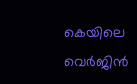കെയിലെ വെര്‍ജിന്‍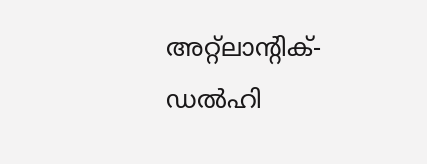അറ്റ്‌ലാന്റിക്- ഡല്‍ഹി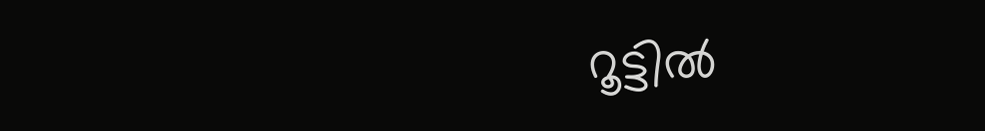റൂട്ടില്‍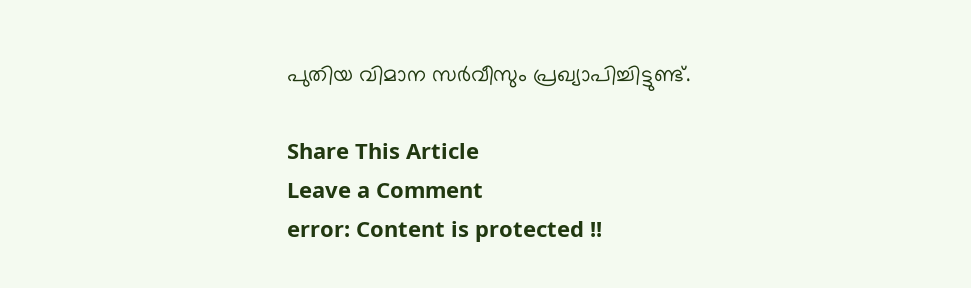പുതിയ വിമാന സര്‍വീസും പ്രഖ്യാപിച്ചിട്ടുണ്ട്.

Share This Article
Leave a Comment
error: Content is protected !!